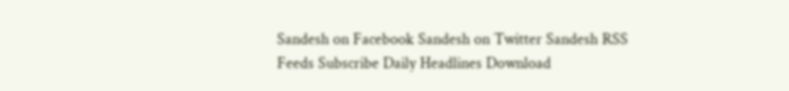Sandesh on Facebook Sandesh on Twitter Sandesh RSS Feeds Subscribe Daily Headlines Download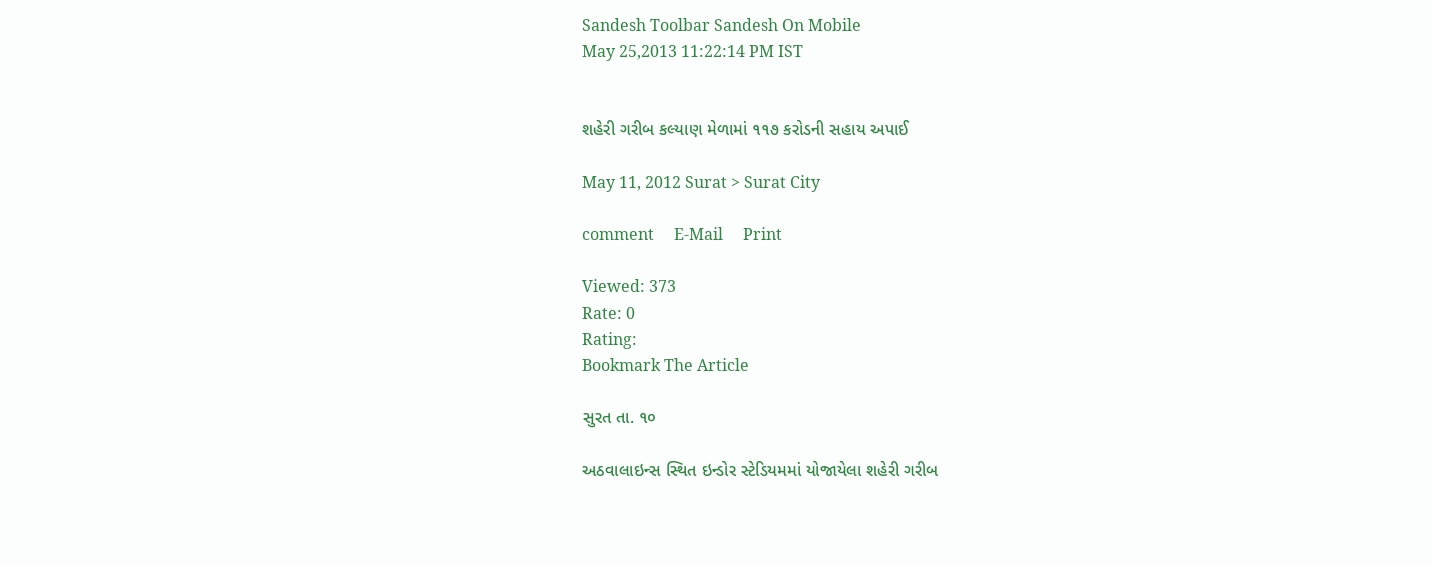Sandesh Toolbar Sandesh On Mobile
May 25,2013 11:22:14 PM IST


શહેરી ગરીબ કલ્યાણ મેળામાં ૧૧૭ કરોડની સહાય અપાઈ

May 11, 2012 Surat > Surat City

comment     E-Mail     Print

Viewed: 373
Rate: 0
Rating:
Bookmark The Article

સુરત તા. ૧૦

અઠવાલાઇન્સ સ્થિત ઇન્ડોર સ્ટેડિયમમાં યોજાયેલા શહેરી ગરીબ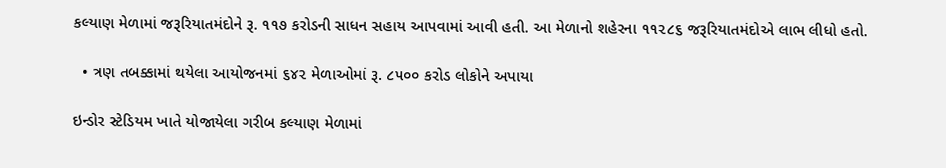કલ્યાણ મેળામાં જરૂરિયાતમંદોને રૂ. ૧૧૭ કરોડની સાધન સહાય આપવામાં આવી હતી. આ મેળાનો શહેરના ૧૧૨૮૬ જરૂરિયાતમંદોએ લાભ લીધો હતો.

  • ત્રણ તબક્કામાં થયેલા આયોજનમાં ૬૪૨ મેળાઓમાં રૂ. ૮૫૦૦ કરોડ લોકોને અપાયા

ઇન્ડોર સ્ટેડિયમ ખાતે યોજાયેલા ગરીબ કલ્યાણ મેળામાં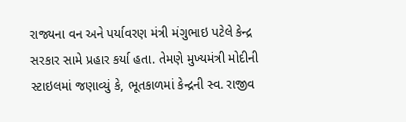રાજ્યના વન અને પર્યાવરણ મંત્રી મંગુભાઇ પટેલે કેન્દ્ર સરકાર સામે પ્રહાર કર્યા હતા. તેમણે મુખ્યમંત્રી મોદીની સ્ટાઇલમાં જણાવ્યું કે, ભૂતકાળમાં કેન્દ્રની સ્વ. રાજીવ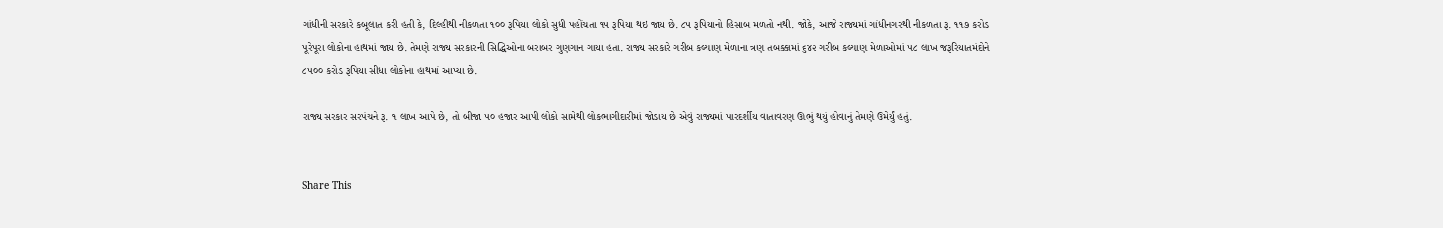ગાંધીની સરકારે કબૂલાત કરી હતી કે, દિલ્હીથી નીકળતા ૧૦૦ રૂપિયા લોકો સુધી પહોંચતા ૧૫ રૂપિયા થઇ જાય છે. ૮૫ રૂપિયાનો હિસાબ મળતો નથી. જોકે, આજે રાજ્યમાં ગાંધીનગરથી નીકળતા રૂ. ૧૧૭ કરોડ પૂરેપૂરા લોકોના હાથમાં જાય છે. તેમણે રાજ્ય સરકારની સિદ્ધિઓના બરાબર ગુણગાન ગાયા હતા. રાજ્ય સરકારે ગરીબ કલ્યાણ મેળાના ત્રણ તબક્કામાં ૬૪૨ ગરીબ કલ્યાણ મેળાઓમાં ૫૮ લાખ જરૂરિયાતમંદોને ૮૫૦૦ કરોડ રૂપિયા સીધા લોકોના હાથમાં આપ્યા છે.

રાજ્ય સરકાર સરપંચને રૂ. ૧ લાખ આપે છે, તો બીજા ૫૦ હજાર આપી લોકો સામેથી લોકભાગીદારીમાં જોડાય છે એવું રાજ્યમાં પારદર્શીય વાતાવરણ ઊભું થયું હોવાનું તેમણે ઉમેર્યું હતું.


Share This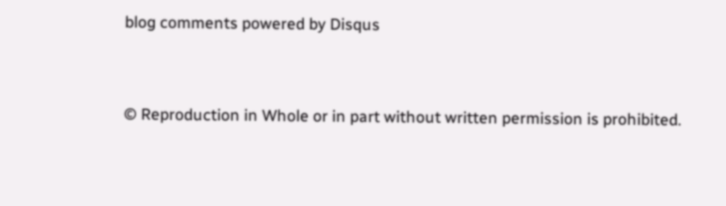blog comments powered by Disqus


© Reproduction in Whole or in part without written permission is prohibited.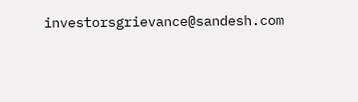investorsgrievance@sandesh.com